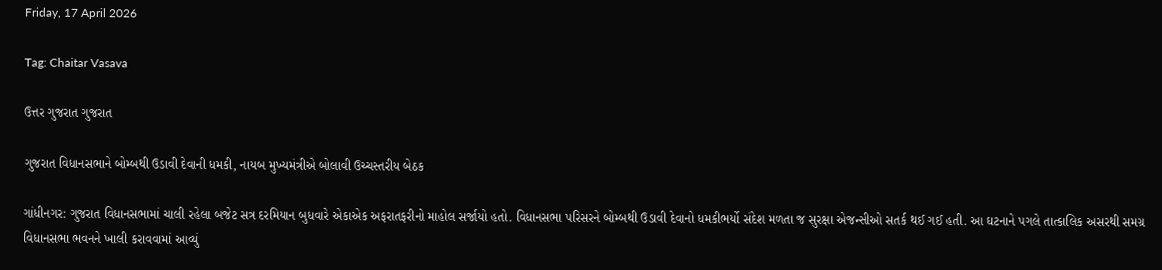Friday, 17 April 2026

Tag: Chaitar Vasava

ઉત્તર ગુજરાત ગુજરાત

ગુજરાત વિધાનસભાને બોમ્બથી ઉડાવી દેવાની ધમકી, નાયબ મુખ્યમંત્રીએ બોલાવી ઉચ્ચસ્તરીય બેઠક

ગાંધીનગર: ગુજરાત વિધાનસભામાં ચાલી રહેલા બજેટ સત્ર દરમિયાન બુધવારે એકાએક અફરાતફરીનો માહોલ સર્જાયો હતો. વિધાનસભા પરિસરને બોમ્બથી ઉડાવી દેવાનો ધમકીભર્યો સંદેશ મળતા જ સુરક્ષા એજન્સીઓ સતર્ક થઈ ગઈ હતી. આ ઘટનાને પગલે તાત્કાલિક અસરથી સમગ્ર વિધાનસભા ભવનને ખાલી કરાવવામાં આવ્યું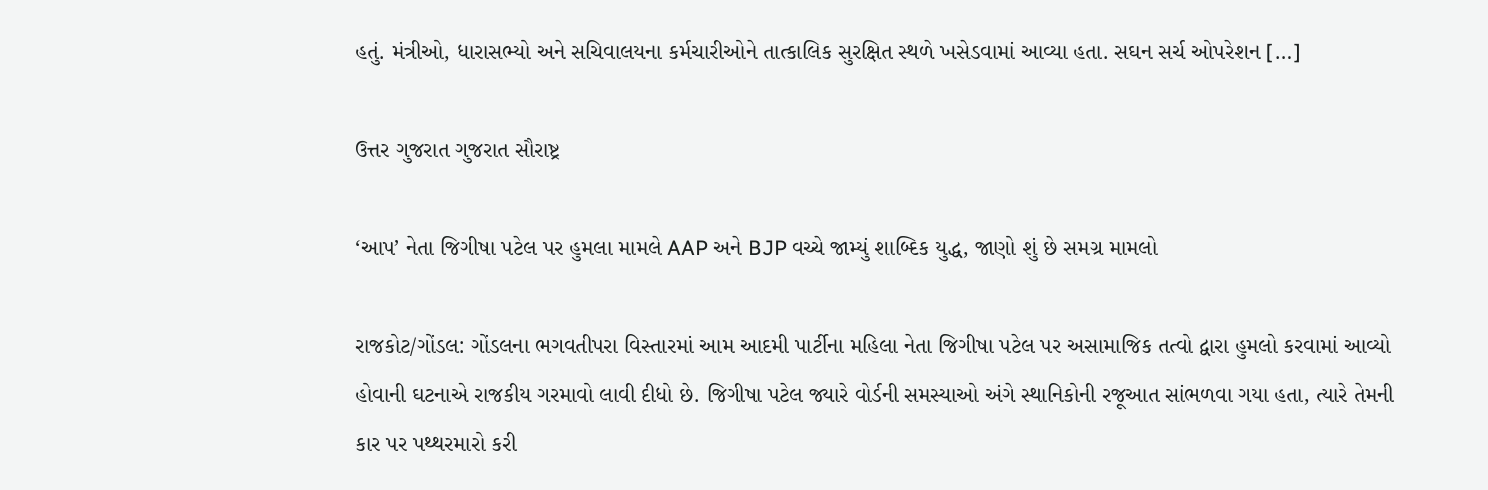હતું. મંત્રીઓ, ધારાસભ્યો અને સચિવાલયના કર્મચારીઓને તાત્કાલિક સુરક્ષિત સ્થળે ખસેડવામાં આવ્યા હતા. સઘન સર્ચ ઓપરેશન […]

ઉત્તર ગુજરાત ગુજરાત સૌરાષ્ટ્ર

‘આપ’ નેતા જિગીષા પટેલ પર હુમલા મામલે AAP અને BJP વચ્ચે જામ્યું શાબ્દિક યુદ્ધ, જાણો શું છે સમગ્ર મામલો

રાજકોટ/ગોંડલ: ગોંડલના ભગવતીપરા વિસ્તારમાં આમ આદમી પાર્ટીના મહિલા નેતા જિગીષા પટેલ પર અસામાજિક તત્વો દ્વારા હુમલો કરવામાં આવ્યો હોવાની ઘટનાએ રાજકીય ગરમાવો લાવી દીધો છે. જિગીષા પટેલ જ્યારે વોર્ડની સમસ્યાઓ અંગે સ્થાનિકોની રજૂઆત સાંભળવા ગયા હતા, ત્યારે તેમની કાર પર પથ્થરમારો કરી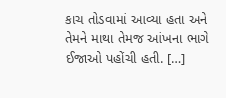કાચ તોડવામાં આવ્યા હતા અને તેમને માથા તેમજ આંખના ભાગે ઈજાઓ પહોંચી હતી. […]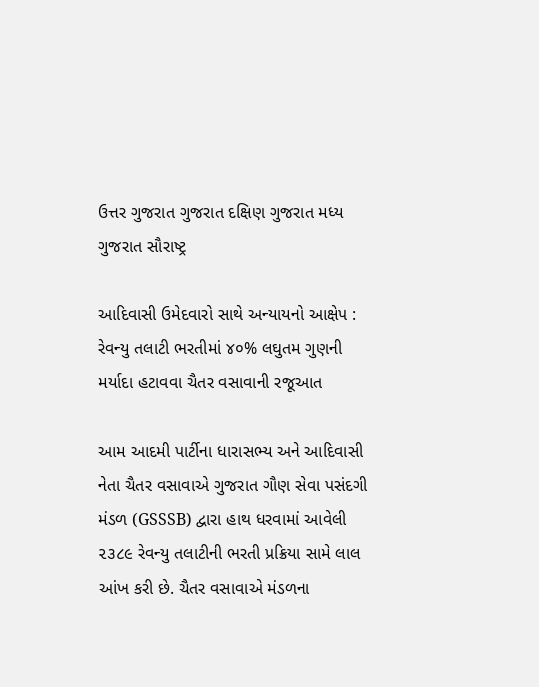ઉત્તર ગુજરાત ગુજરાત દક્ષિણ ગુજરાત મધ્ય ગુજરાત સૌરાષ્ટ્ર

આદિવાસી ઉમેદવારો સાથે અન્યાયનો આક્ષેપ : રેવન્યુ તલાટી ભરતીમાં ૪૦% લઘુતમ ગુણની મર્યાદા હટાવવા ચૈતર વસાવાની રજૂઆત

આમ આદમી પાર્ટીના ધારાસભ્ય અને આદિવાસી નેતા ચૈતર વસાવાએ ગુજરાત ગૌણ સેવા પસંદગી મંડળ (GSSSB) દ્વારા હાથ ધરવામાં આવેલી ૨૩૮૯ રેવન્યુ તલાટીની ભરતી પ્રક્રિયા સામે લાલ આંખ કરી છે. ચૈતર વસાવાએ મંડળના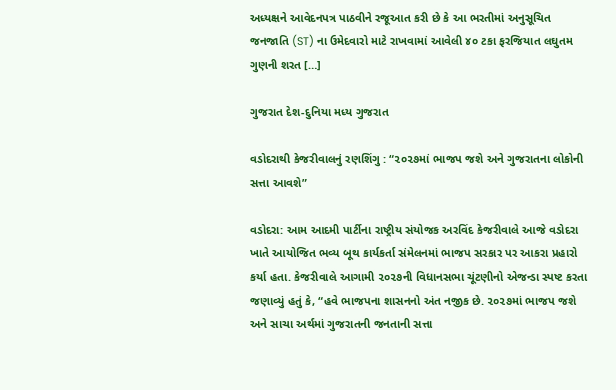અધ્યક્ષને આવેદનપત્ર પાઠવીને રજૂઆત કરી છે કે આ ભરતીમાં અનુસૂચિત જનજાતિ (ST) ના ઉમેદવારો માટે રાખવામાં આવેલી ૪૦ ટકા ફરજિયાત લઘુતમ ગુણની શરત […]

ગુજરાત દેશ-દુનિયા મધ્ય ગુજરાત

વડોદરાથી કેજરીવાલનું રણશિંગુ : “૨૦૨૭માં ભાજપ જશે અને ગુજરાતના લોકોની સત્તા આવશે”

વડોદરા: આમ આદમી પાર્ટીના રાષ્ટ્રીય સંયોજક અરવિંદ કેજરીવાલે આજે વડોદરા ખાતે આયોજિત ભવ્ય બૂથ કાર્યકર્તા સંમેલનમાં ભાજપ સરકાર પર આકરા પ્રહારો કર્યા હતા. કેજરીવાલે આગામી ૨૦૨૭ની વિધાનસભા ચૂંટણીનો એજન્ડા સ્પષ્ટ કરતા જણાવ્યું હતું કે, “હવે ભાજપના શાસનનો અંત નજીક છે. ૨૦૨૭માં ભાજપ જશે અને સાચા અર્થમાં ગુજરાતની જનતાની સત્તા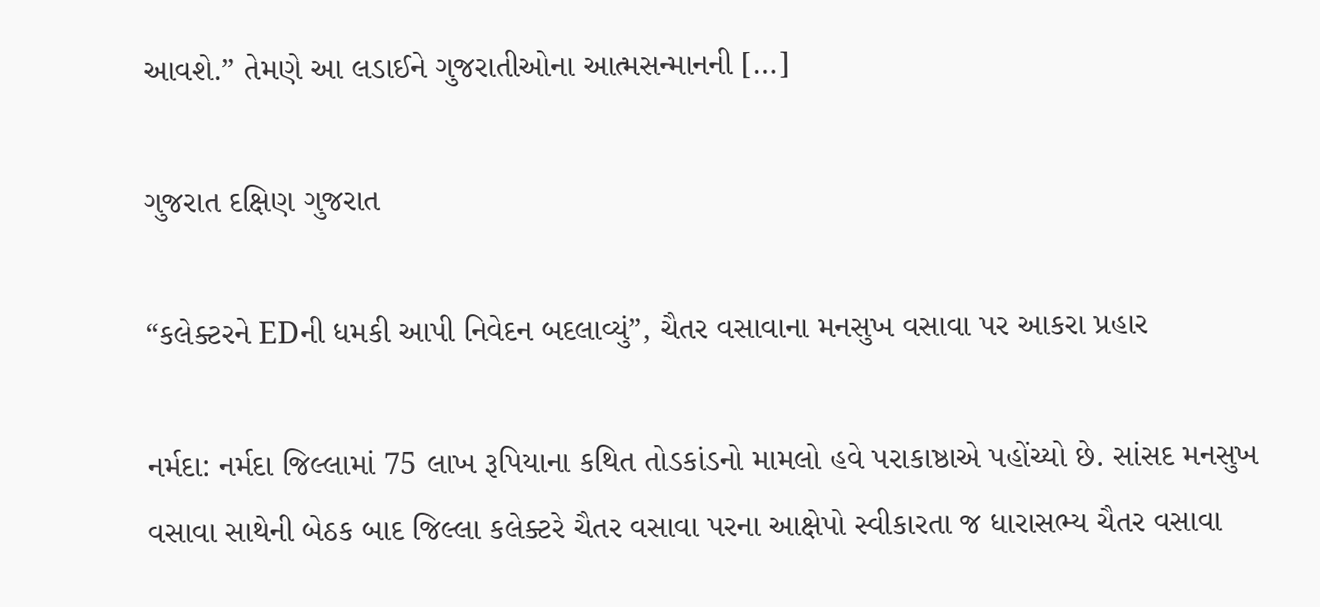આવશે.” તેમણે આ લડાઈને ગુજરાતીઓના આત્મસન્માનની […]

ગુજરાત દક્ષિણ ગુજરાત

“કલેક્ટરને EDની ધમકી આપી નિવેદન બદલાવ્યું”, ચૈતર વસાવાના મનસુખ વસાવા પર આકરા પ્રહાર

નર્મદા: નર્મદા જિલ્લામાં 75 લાખ રૂપિયાના કથિત તોડકાંડનો મામલો હવે પરાકાષ્ઠાએ પહોંચ્યો છે. સાંસદ મનસુખ વસાવા સાથેની બેઠક બાદ જિલ્લા કલેક્ટરે ચૈતર વસાવા પરના આક્ષેપો સ્વીકારતા જ ધારાસભ્ય ચૈતર વસાવા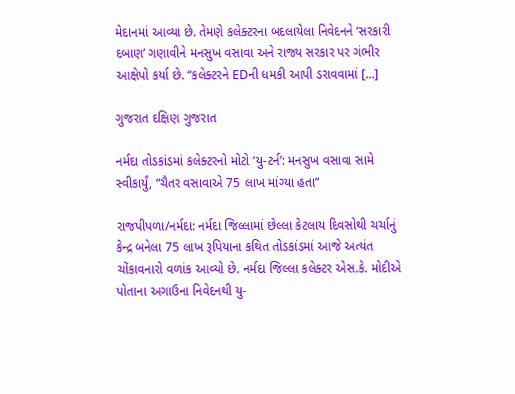મેદાનમાં આવ્યા છે. તેમણે કલેક્ટરના બદલાયેલા નિવેદનને ‘સરકારી દબાણ’ ગણાવીને મનસુખ વસાવા અને રાજ્ય સરકાર પર ગંભીર આક્ષેપો કર્યા છે. “કલેક્ટરને EDની ધમકી આપી ડરાવવામાં […]

ગુજરાત દક્ષિણ ગુજરાત

નર્મદા તોડકાંડમાં કલેક્ટરનો મોટો ‘યુ-ટર્ન’: મનસુખ વસાવા સામે સ્વીકાર્યું, “ચૈતર વસાવાએ 75 લાખ માંગ્યા હતા”

રાજપીપળા/નર્મદા: નર્મદા જિલ્લામાં છેલ્લા કેટલાય દિવસોથી ચર્ચાનું કેન્દ્ર બનેલા 75 લાખ રૂપિયાના કથિત તોડકાંડમાં આજે અત્યંત ચોંકાવનારો વળાંક આવ્યો છે. નર્મદા જિલ્લા કલેક્ટર એસ.કે. મોદીએ પોતાના અગાઉના નિવેદનથી યુ-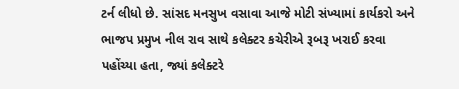ટર્ન લીધો છે. સાંસદ મનસુખ વસાવા આજે મોટી સંખ્યામાં કાર્યકરો અને ભાજપ પ્રમુખ નીલ રાવ સાથે કલેક્ટર કચેરીએ રૂબરૂ ખરાઈ કરવા પહોંચ્યા હતા, જ્યાં કલેક્ટરે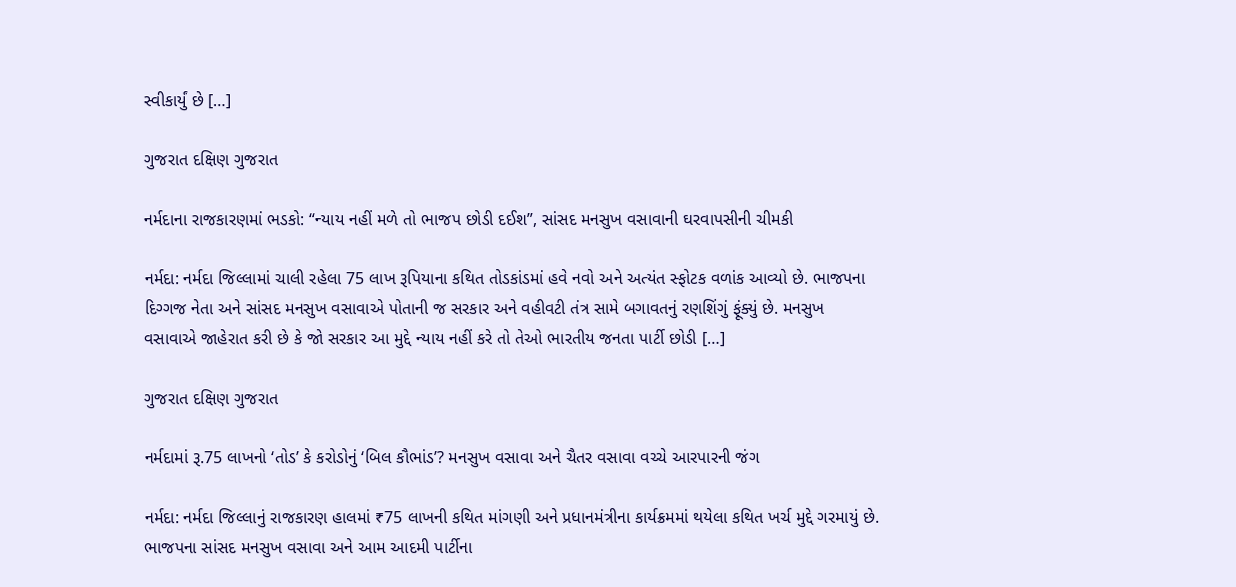સ્વીકાર્યું છે […]

ગુજરાત દક્ષિણ ગુજરાત

નર્મદાના રાજકારણમાં ભડકો: “ન્યાય નહીં મળે તો ભાજપ છોડી દઈશ”, સાંસદ મનસુખ વસાવાની ઘરવાપસીની ચીમકી

નર્મદા: નર્મદા જિલ્લામાં ચાલી રહેલા 75 લાખ રૂપિયાના કથિત તોડકાંડમાં હવે નવો અને અત્યંત સ્ફોટક વળાંક આવ્યો છે. ભાજપના દિગ્ગજ નેતા અને સાંસદ મનસુખ વસાવાએ પોતાની જ સરકાર અને વહીવટી તંત્ર સામે બગાવતનું રણશિંગું ફૂંક્યું છે. મનસુખ વસાવાએ જાહેરાત કરી છે કે જો સરકાર આ મુદ્દે ન્યાય નહીં કરે તો તેઓ ભારતીય જનતા પાર્ટી છોડી […]

ગુજરાત દક્ષિણ ગુજરાત

નર્મદામાં રૂ.75 લાખનો ‘તોડ’ કે કરોડોનું ‘બિલ કૌભાંડ’? મનસુખ વસાવા અને ચૈતર વસાવા વચ્ચે આરપારની જંગ

નર્મદા: નર્મદા જિલ્લાનું રાજકારણ હાલમાં ₹75 લાખની કથિત માંગણી અને પ્રધાનમંત્રીના કાર્યક્રમમાં થયેલા કથિત ખર્ચ મુદ્દે ગરમાયું છે. ભાજપના સાંસદ મનસુખ વસાવા અને આમ આદમી પાર્ટીના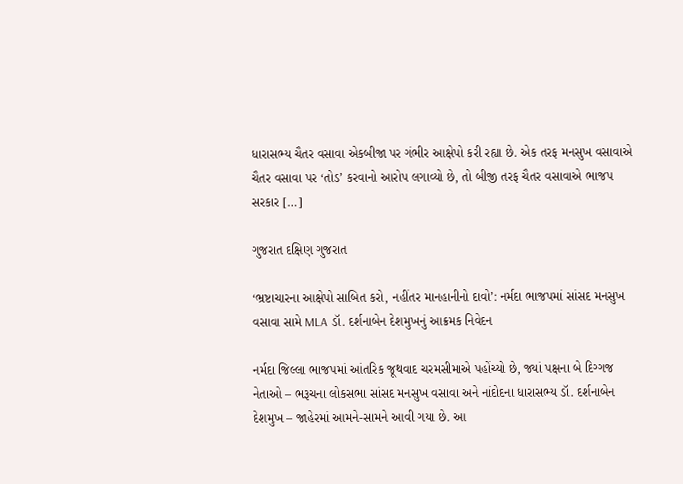ધારાસભ્ય ચૈતર વસાવા એકબીજા પર ગંભીર આક્ષેપો કરી રહ્યા છે. એક તરફ મનસુખ વસાવાએ ચૈતર વસાવા પર ‘તોડ’ કરવાનો આરોપ લગાવ્યો છે, તો બીજી તરફ ચૈતર વસાવાએ ભાજપ સરકાર […]

ગુજરાત દક્ષિણ ગુજરાત

‘ભ્રષ્ટાચારના આક્ષેપો સાબિત કરો, નહીંતર માનહાનીનો દાવો’: નર્મદા ભાજપમાં સાંસદ મનસુખ વસાવા સામે MLA ડૉ. દર્શનાબેન દેશમુખનું આક્રમક નિવેદન

નર્મદા જિલ્લા ભાજપમાં આંતરિક જૂથવાદ ચરમસીમાએ પહોંચ્યો છે, જ્યાં પક્ષના બે દિગ્ગજ નેતાઓ – ભરૂચના લોકસભા સાંસદ મનસુખ વસાવા અને નાંદોદના ધારાસભ્ય ડૉ. દર્શનાબેન દેશમુખ – જાહેરમાં આમને-સામને આવી ગયા છે. આ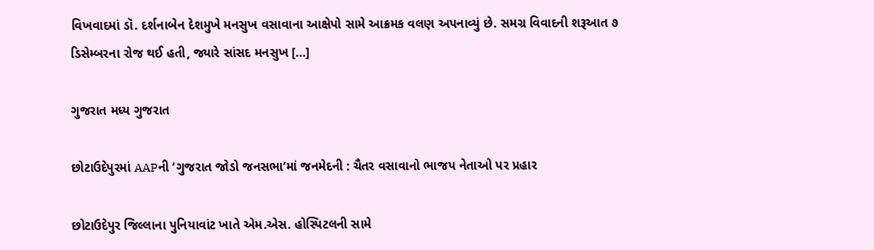વિખવાદમાં ડૉ. દર્શનાબેન દેશમુખે મનસુખ વસાવાના આક્ષેપો સામે આક્રમક વલણ અપનાવ્યું છે. સમગ્ર વિવાદની શરૂઆત ૭ ડિસેમ્બરના રોજ થઈ હતી, જ્યારે સાંસદ મનસુખ […]

ગુજરાત મધ્ય ગુજરાત

છોટાઉદેપુરમાં AAPની ‘ગુજરાત જોડો જનસભા’માં જનમેદની : ચૈતર વસાવાનો ભાજપ નેતાઓ પર પ્રહાર

છોટાઉદેપુર જિલ્લાના પુનિયાવાંટ ખાતે એમ.એસ. હોસ્પિટલની સામે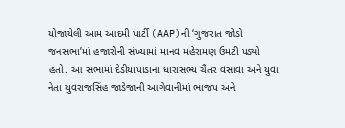યોજાયેલી આમ આદમી પાર્ટી (AAP)ની ‘ગુજરાત જોડો જનસભા’માં હજારોની સંખ્યામાં માનવ મહેરામણ ઉમટી પડ્યો હતો. આ સભામાં દેડીયાપાડાના ધારાસભ્ય ચૈતર વસાવા અને યુવા નેતા યુવરાજસિંહ જાડેજાની આગેવાનીમાં ભાજપ અને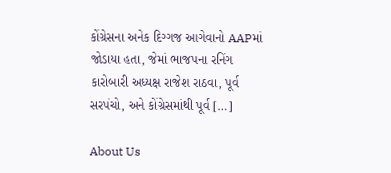કોંગ્રેસના અનેક દિગ્ગજ આગેવાનો AAPમાં જોડાયા હતા, જેમાં ભાજપના રનિંગ કારોબારી અધ્યક્ષ રાજેશ રાઠવા, પૂર્વ સરપંચો, અને કોંગ્રેસમાંથી પૂર્વ […]

About Us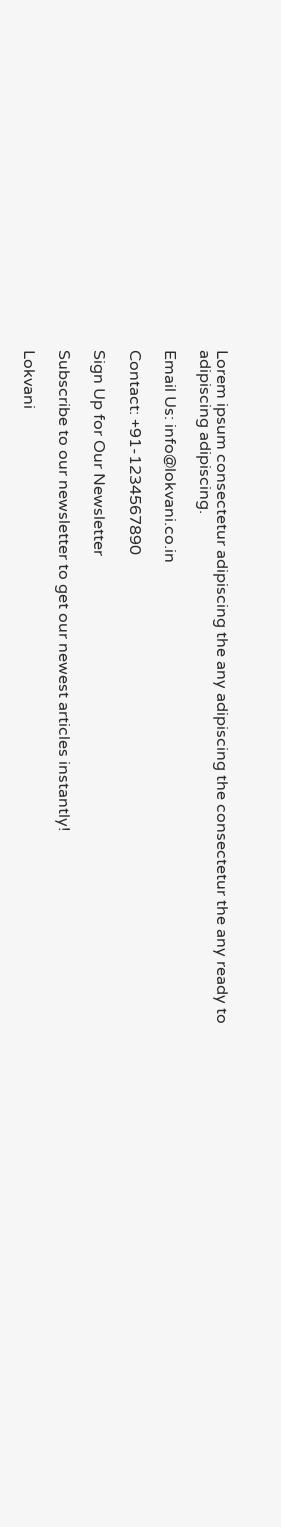Lorem ipsum consectetur adipiscing the any adipiscing the consectetur the any ready to adipiscing adipiscing.

Email Us: info@lokvani.co.in

Contact: +91-1234567890

Sign Up for Our Newsletter

Subscribe to our newsletter to get our newest articles instantly!

Lokvani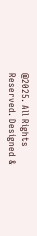@2025. All Rights Reserved. Designed &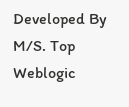Developed By M/S. Top Weblogic